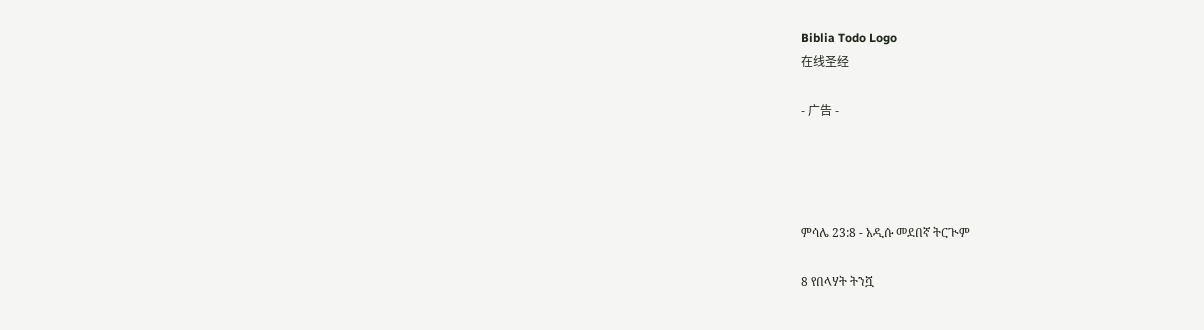Biblia Todo Logo
在线圣经

- 广告 -




ምሳሌ 23:8 - አዲሱ መደበኛ ትርጒም

8 የበላሃት ትንሿ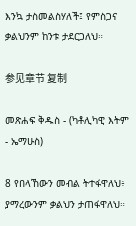እንኳ ታስመልስሃለች፤ የምስጋና ቃልህንም ከንቱ ታደርጋለህ።

参见章节 复制

መጽሐፍ ቅዱስ - (ካቶሊካዊ እትም - ኤማሁስ)

8 የበላኸውን መብል ትተፋዋለህ፥ ያማረውንም ቃልህን ታጠፋዋለህ።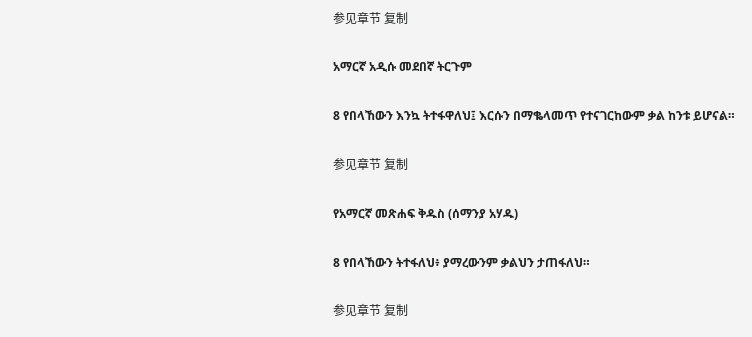参见章节 复制

አማርኛ አዲሱ መደበኛ ትርጉም

8 የበላኸውን እንኳ ትተፋዋለህ፤ እርሱን በማቈላመጥ የተናገርከውም ቃል ከንቱ ይሆናል።

参见章节 复制

የአማርኛ መጽሐፍ ቅዱስ (ሰማንያ አሃዱ)

8 የበላኸውን ትተፋለህ፥ ያማረውንም ቃልህን ታጠፋለህ።

参见章节 复制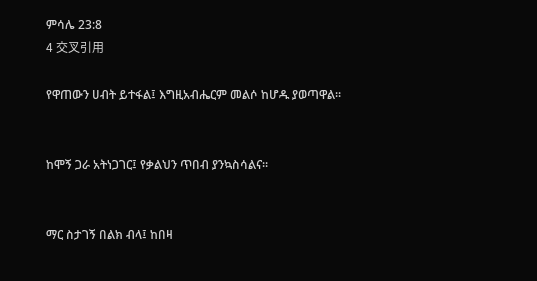ምሳሌ 23:8
4 交叉引用

የዋጠውን ሀብት ይተፋል፤ እግዚአብሔርም መልሶ ከሆዱ ያወጣዋል።


ከሞኝ ጋራ አትነጋገር፤ የቃልህን ጥበብ ያንኳስሳልና።


ማር ስታገኝ በልክ ብላ፤ ከበዛ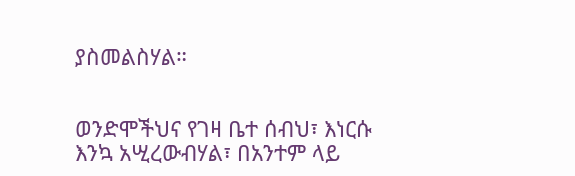ያስመልስሃል።


ወንድሞችህና የገዛ ቤተ ሰብህ፣ እነርሱ እንኳ አሢረውብሃል፣ በአንተም ላይ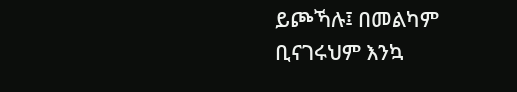ይጮኻሉ፤ በመልካም ቢናገሩህም እንኳ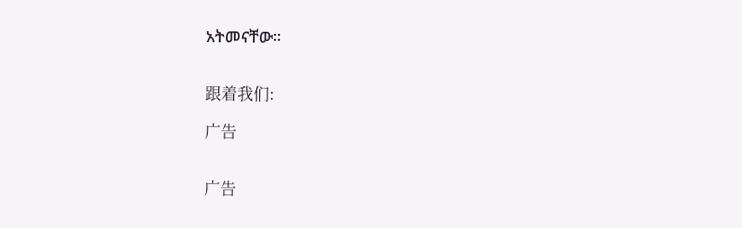አትመናቸው።


跟着我们:

广告


广告